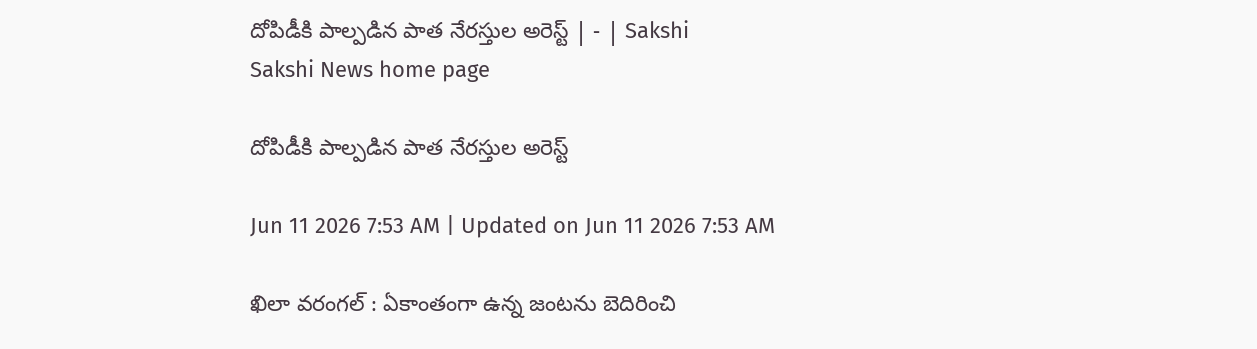దోపిడీకి పాల్పడిన పాత నేరస్తుల అరెస్ట్‌ | - | Sakshi
Sakshi News home page

దోపిడీకి పాల్పడిన పాత నేరస్తుల అరెస్ట్‌

Jun 11 2026 7:53 AM | Updated on Jun 11 2026 7:53 AM

ఖిలా వరంగల్‌ : ఏకాంతంగా ఉన్న జంటను బెదిరించి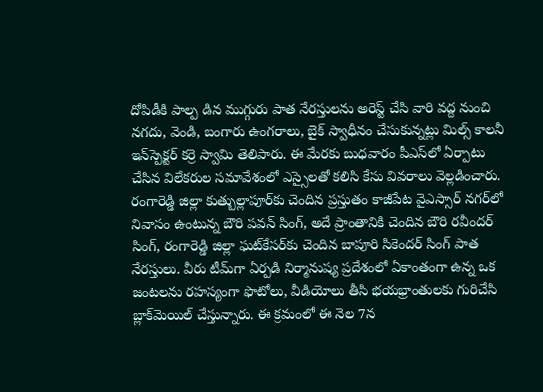దోపిడీకి పాల్ప డిన ముగ్గురు పాత నేరస్తులను అరెస్ట్‌ చేసి వారి వద్ద నుంచి నగదు, వెండి, బంగారు ఉంగరాలు, బైక్‌ స్వాధీనం చేసుకున్నట్లు మిల్స్‌ కాలనీ ఇన్‌స్పెక్టర్‌ కర్రె స్వామి తెలిపారు. ఈ మేరకు బుధవారం పీఎస్‌లో ఏర్పాటు చేసిన విలేకరుల సమావేశంలో ఎస్సైలతో కలిసి కేసు వివరాలు వెల్లడించారు. రంగారెడ్డి జిల్లా కుత్బుల్లాపూర్‌కు చెందిన ప్రస్తుతం కాజీపేట వైఎస్సార్‌ నగర్‌లో నివాసం ఉంటున్న బౌరి పవన్‌ సింగ్‌, అదే ప్రాంతానికి చెందిన బౌరి రవీందర్‌ సింగ్‌, రంగారెడ్డి జిల్లా ఘట్‌కేసర్‌కు చెందిన బాపూరి సికెందర్‌ సింగ్‌ పాత నేరస్తులు. వీరు టీమ్‌గా ఏర్పడి నిర్మానుష్య ప్రదేశంలో ఏకాంతంగా ఉన్న ఒక జంటలను రహస్యంగా ఫొటోలు, వీడియోలు తీసి భయభ్రాంతులకు గురిచేసి బ్లాక్‌మెయిల్‌ చేస్తున్నారు. ఈ క్రమంలో ఈ నెల 7న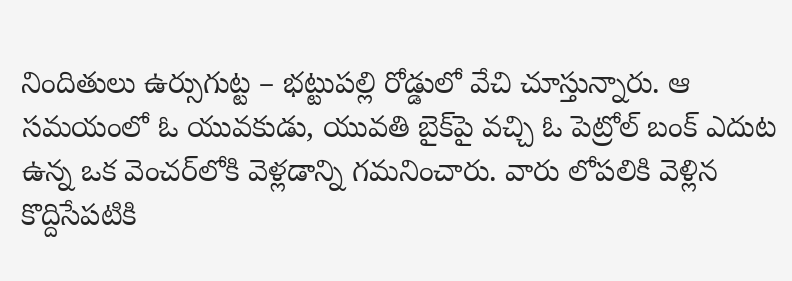నిందితులు ఉర్సుగుట్ట – భట్టుపల్లి రోడ్డులో వేచి చూస్తున్నారు. ఆ సమయంలో ఓ యువకుడు, యువతి బైక్‌పై వచ్చి ఓ పెట్రోల్‌ బంక్‌ ఎదుట ఉన్న ఒక వెంచర్‌లోకి వెళ్లడాన్ని గమనించారు. వారు లోపలికి వెళ్లిన కొద్దిసేపటికి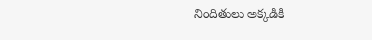నిందితులు అక్కడికి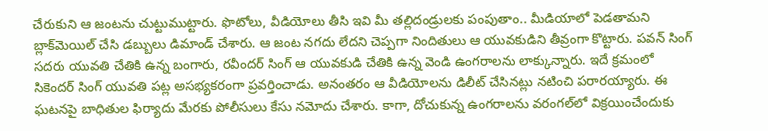చేరుకుని ఆ జంటను చుట్టుముట్టారు. ఫొటోలు, వీడియోలు తీసి ఇవి మీ తల్లిదండ్రులకు పంపుతాం.. మీడియాలో పెడతామని బ్లాక్‌మెయిల్‌ చేసి డబ్బులు డిమాండ్‌ చేశారు. ఆ జంట నగదు లేదని చెప్పగా నిందితులు ఆ యువకుడిని తీవ్రంగా కొట్టారు. పవన్‌ సింగ్‌ సదరు యువతి చేతికి ఉన్న బంగారు, రవీందర్‌ సింగ్‌ ఆ యువకుడి చేతికి ఉన్న వెండి ఉంగరాలను లాక్కున్నారు. ఇదే క్రమంలో సికెందర్‌ సింగ్‌ యువతి పట్ల అసభ్యకరంగా ప్రవర్తించాడు. అనంతరం ఆ వీడియోలను డిలీట్‌ చేసినట్లు నటించి పరారయ్యారు. ఈ ఘటనపై బాధితుల ఫిర్యాదు మేరకు పోలీసులు కేసు నమోదు చేశారు. కాగా, దోచుకున్న ఉంగరాలను వరంగల్‌లో విక్రయించేందుకు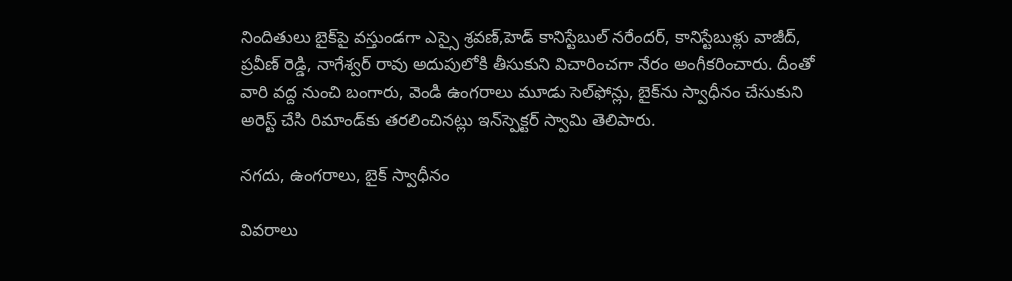నిందితులు బైక్‌పై వస్తుండగా ఎస్సై శ్రవణ్‌,హెడ్‌ కానిస్టేబుల్‌ నరేందర్‌, కానిస్టేబుళ్లు వాజీద్‌, ప్రవీణ్‌ రెడ్డి, నాగేశ్వర్‌ రావు అదుపులోకి తీసుకుని విచారించగా నేరం అంగీకరించారు. దీంతో వారి వద్ద నుంచి బంగారు, వెండి ఉంగరాలు మూడు సెల్‌ఫోన్లు, బైక్‌ను స్వాధీనం చేసుకుని అరెస్ట్‌ చేసి రిమాండ్‌కు తరలించినట్లు ఇన్‌స్పెక్టర్‌ స్వామి తెలిపారు.

నగదు, ఉంగరాలు, బైక్‌ స్వాధీనం

వివరాలు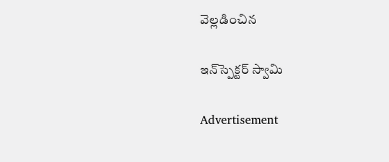వెల్లడించిన

ఇన్‌స్పెక్టర్‌ స్వామి

Advertisement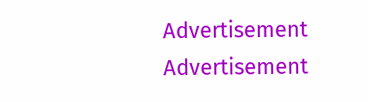Advertisement
Advertisement